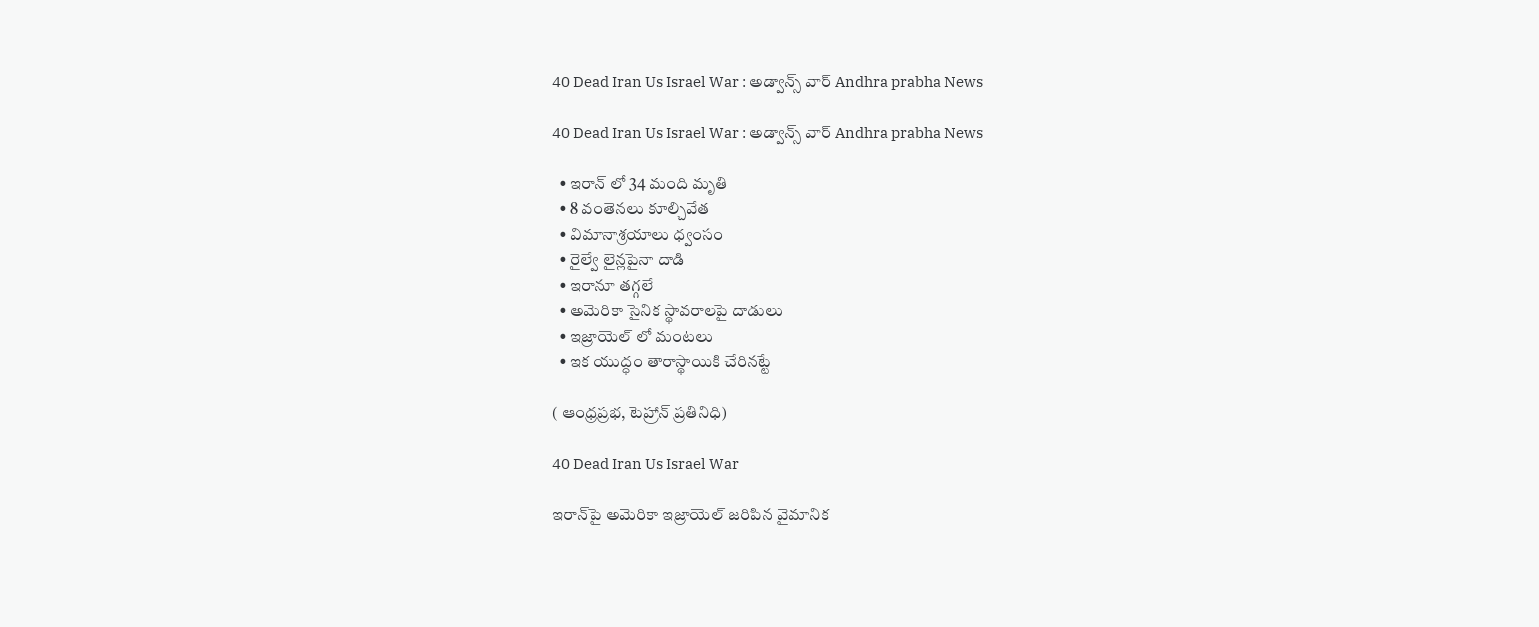40 Dead Iran Us Israel War : అడ్వాన్స్ వార్ Andhra prabha News

40 Dead Iran Us Israel War : అడ్వాన్స్ వార్ Andhra prabha News

  • ఇరాన్ లో 34 మంది మృతి
  • 8 వంతెనలు కూల్చివేత
  • విమానాశ్రయాలు ధ్వంసం
  • రైల్వే లైన్లపైనా దాడి
  • ఇరానూ తగ్గలే
  • అమెరికా సైనిక స్థావరాలపై దాడులు
  • ఇజ్రాయెల్ లో మంటలు
  • ఇక యుద్ధం తారాస్థాయికి చేరినట్టే

( ఆంధ్రప్రభ, టెహ్రాన్ ప్రతినిధి)

40 Dead Iran Us Israel War

ఇరాన్‌పై అమెరికా ఇజ్రాయెల్ జరిపిన వైమానిక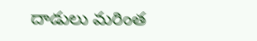దాడులు మరింత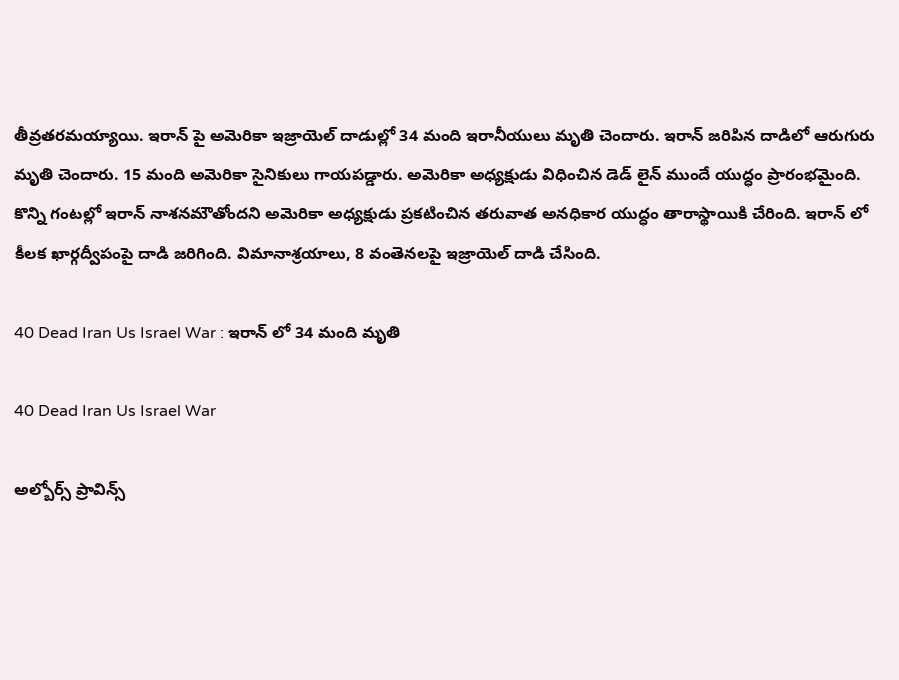తీవ్రతరమయ్యాయి. ఇరాన్ పై అమెరికా ఇజ్రాయెల్ దాడుల్లో 34 మంది ఇరానీయులు మృతి చెందారు. ఇరాన్ జరిపిన దాడిలో ఆరుగురు మృతి చెందారు. 15 మంది అమెరికా సైనికులు గాయపడ్డారు. అమెరికా అధ్యక్షుడు విధించిన డెడ్ లైన్ ముందే యుద్ధం ప్రారంభమైంది. కొన్ని గంటల్లో ఇరాన్ నాశనమౌతోందని అమెరికా అధ్యక్షుడు ప్రకటించిన తరువాత అనధికార యుద్ధం తారాస్థాయికి చేరింది. ఇరాన్ లో కీలక ఖార్గద్వీపంపై దాడి జరిగింది. విమానాశ్రయాలు, 8 వంతెనలపై ఇజ్రాయెల్ దాడి చేసింది.

40 Dead Iran Us Israel War : ఇరాన్ లో 34 మంది మృతి

40 Dead Iran Us Israel War

అల్బోర్స్ ప్రావిన్స్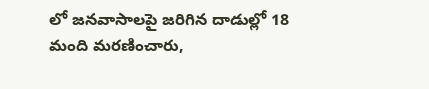లో జనవాసాలపై జరిగిన దాడుల్లో 18 మంది మరణించారు,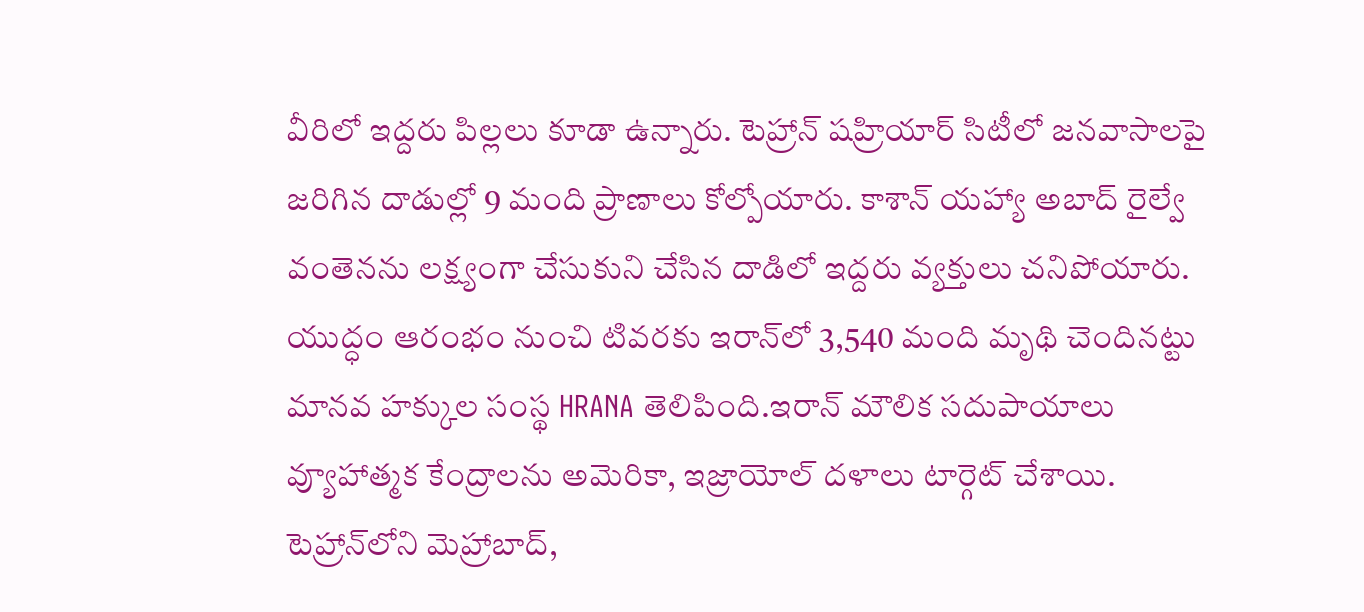వీరిలో ఇద్దరు పిల్లలు కూడా ఉన్నారు. టెహ్రాన్ షహ్రియార్ సిటీలో జనవాసాలపై జరిగిన దాడుల్లో 9 మంది ప్రాణాలు కోల్పోయారు. కాశాన్ యహ్యా అబాద్ రైల్వే వంతెనను లక్ష్యంగా చేసుకుని చేసిన దాడిలో ఇద్దరు వ్యక్తులు చనిపోయారు. యుద్ధం ఆరంభం నుంచి టివరకు ఇరాన్‌లో 3,540 మంది మృథి చెందినట్టు మానవ హక్కుల సంస్థ HRANA తెలిపింది.ఇరాన్ మౌలిక సదుపాయాలు వ్యూహాత్మక కేంద్రాలను అమెరికా, ఇజ్రాయోల్ దళాలు టార్గెట్ చేశాయి. టెహ్రాన్‌లోని మెహ్రాబాద్,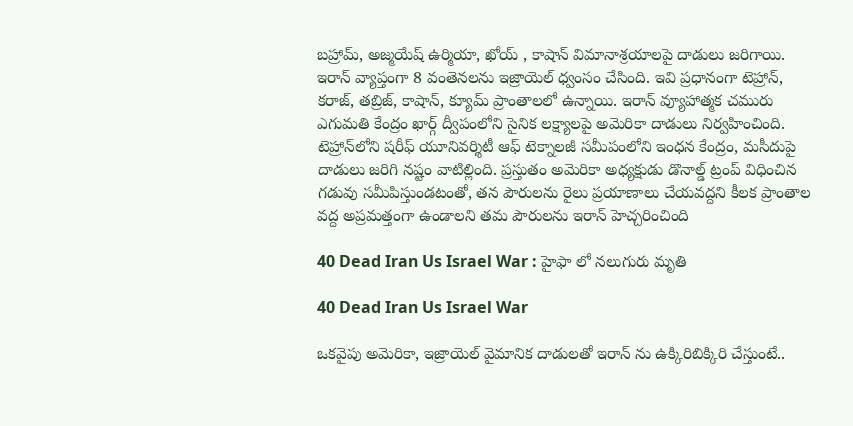బహ్రామ్, అజ్మయేష్ ఉర్మియా, ఖోయ్ , కాషాన్ విమానాశ్రయాలపై దాడులు జరిగాయి.
ఇరాన్ వ్యాప్తంగా 8 వంతెనలను ఇజ్రాయెల్ ధ్వంసం చేసింది. ఇవి ప్రధానంగా టెహ్రాన్, కరాజ్, తబ్రిజ్, కాషాన్, క్యూమ్ ప్రాంతాలలో ఉన్నాయి. ఇరాన్ వ్యూహాత్మక చమురు ఎగుమతి కేంద్రం ఖార్గ్ ద్వీపంలోని సైనిక లక్ష్యాలపై అమెరికా దాడులు నిర్వహించింది. టెహ్రాన్‌లోని షరీఫ్ యూనివర్శిటీ ఆఫ్ టెక్నాలజీ సమీపంలోని ఇంధన కేంద్రం, మసీదుపై దాడులు జరిగి నష్టం వాటిల్లింది. ప్రస్తుతం అమెరికా అధ్యక్షుడు డొనాల్డ్ ట్రంప్ విధించిన గడువు సమీపిస్తుండటంతో, తన పౌరులను రైలు ప్రయాణాలు చేయవద్దని కీలక ప్రాంతాల వద్ద అప్రమత్తంగా ఉండాలని తమ పౌరులను ఇరాన్ హెచ్చరించింది

40 Dead Iran Us Israel War : హైఫా లో నలుగురు మృతి

40 Dead Iran Us Israel War

ఒకవైపు అమెరికా, ఇజ్రాయెల్ వైమానిక దాడులతో ఇరాన్ ను ఉక్కిరిబిక్కిరి చేస్తుంటే..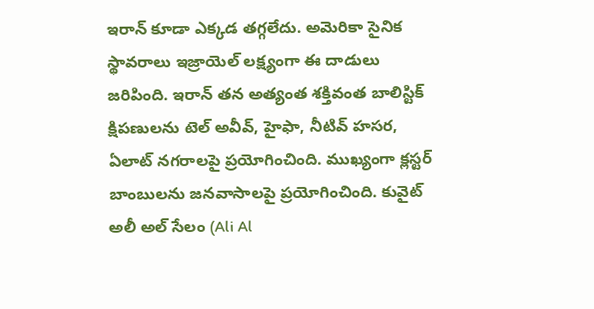ఇరాన్ కూడా ఎక్కడ తగ్గలేదు. అమెరికా సైనిక స్థావరాలు ఇజ్రాయెల్ లక్ష్యంగా ఈ దాడులు జరిపింది. ఇరాన్ తన అత్యంత శక్తివంత బాలిస్టిక్ క్షిపణులను టెల్ అవీవ్, హైఫా, నీటివ్ హసర, ఏలాట్ నగరాలపై ప్రయోగించింది. ముఖ్యంగా క్లస్టర్ బాంబులను జనవాసాలపై ప్రయోగించింది. కువైట్ అలీ అల్ సేలం (Ali Al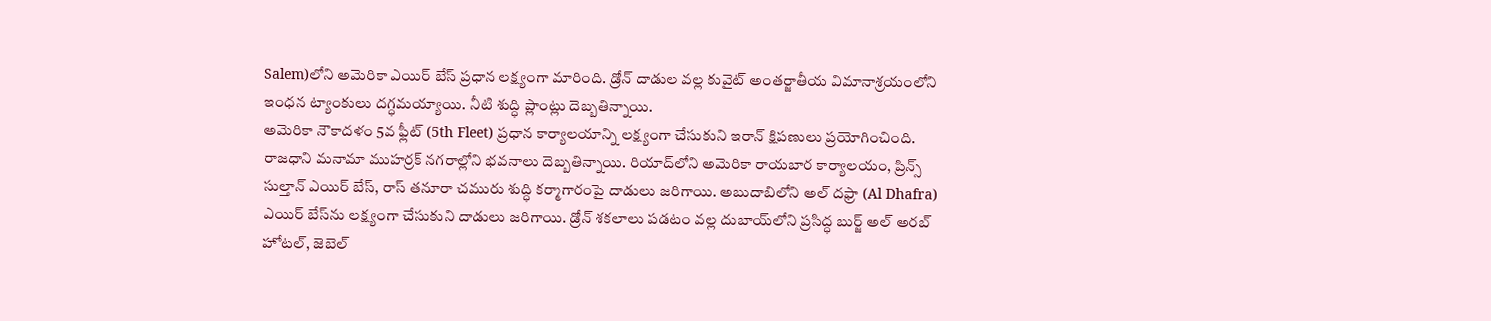Salem)లోని అమెరికా ఎయిర్ బేస్ ప్రధాన లక్ష్యంగా మారింది. డ్రోన్ దాడుల వల్ల కువైట్ అంతర్జాతీయ విమానాశ్రయంలోని ఇంధన ట్యాంకులు దగ్ధమయ్యాయి. నీటి శుద్ధి ప్లాంట్లు దెబ్బతిన్నాయి.
అమెరికా నౌకాదళం 5వ ఫ్లీట్ (5th Fleet) ప్రధాన కార్యాలయాన్ని లక్ష్యంగా చేసుకుని ఇరాన్ క్షిపణులు ప్రయోగించింది. రాజధాని మనామా ముహర్రక్ నగరాల్లోని భవనాలు దెబ్బతిన్నాయి. రియాద్‌లోని అమెరికా రాయబార కార్యాలయం, ప్రిన్స్ సుల్తాన్ ఎయిర్ బేస్, రాస్ తనూరా చమురు శుద్ధి కర్మాగారంపై దాడులు జరిగాయి. అబుదాబిలోని అల్ దఫ్రా (Al Dhafra) ఎయిర్ బేస్‌ను లక్ష్యంగా చేసుకుని దాడులు జరిగాయి. డ్రోన్ శకలాలు పడటం వల్ల దుబాయ్‌లోని ప్రసిద్ధ బుర్జ్ అల్ అరబ్ హోటల్, జెబెల్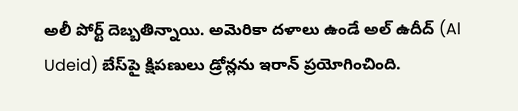అలీ పోర్ట్ దెబ్బతిన్నాయి. అమెరికా దళాలు ఉండే అల్ ఉదీద్ (Al Udeid) బేస్‌పై క్షిపణులు డ్రోన్లను ఇరాన్ ప్రయోగించింది.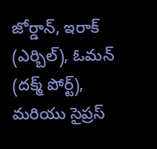జోర్డాన్, ఇరాక్ (ఎర్బిల్), ఓమన్ (దక్మ్ పోర్ట్), మరియు సైప్రస్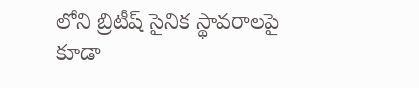లోని బ్రిటీష్ సైనిక స్థావరాలపై కూడా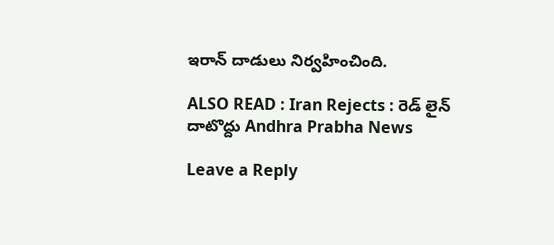ఇరాన్ దాడులు నిర్వహించింది.

ALSO READ : Iran Rejects : రెడ్ లైన్ దాటొద్దు Andhra Prabha News

Leave a Reply